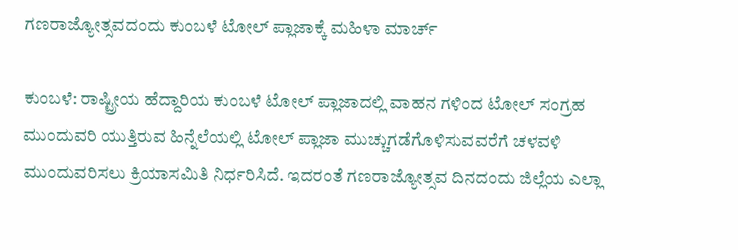ಗಣರಾಜ್ಯೋತ್ಸವದಂದು ಕುಂಬಳೆ ಟೋಲ್ ಪ್ಲಾಜಾಕ್ಕೆ ಮಹಿಳಾ ಮಾರ್ಚ್

ಕುಂಬಳೆ: ರಾಷ್ಟ್ರೀಯ ಹೆದ್ದಾರಿಯ ಕುಂಬಳೆ ಟೋಲ್ ಪ್ಲಾಜಾದಲ್ಲಿ ವಾಹನ ಗಳಿಂದ ಟೋಲ್ ಸಂಗ್ರಹ ಮುಂದುವರಿ ಯುತ್ತಿರುವ ಹಿನ್ನೆಲೆಯಲ್ಲಿ ಟೋಲ್ ಪ್ಲಾಜಾ ಮುಚ್ಚುಗಡೆಗೊಳಿಸುವವರೆಗೆ ಚಳವಳಿ ಮುಂದುವರಿಸಲು ಕ್ರಿಯಾಸಮಿತಿ ನಿರ್ಧರಿಸಿದೆ. ಇದರಂತೆ ಗಣರಾಜ್ಯೋತ್ಸವ ದಿನದಂದು ಜಿಲ್ಲೆಯ ಎಲ್ಲಾ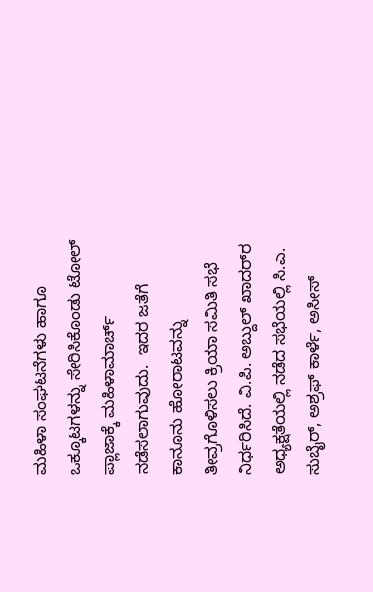ಮಹಿಳಾ ಸಂಘಟನೆಗಳು ಹಾಗೂ ಒಕ್ಕೂಟಗಳನ್ನು ಸೇರಿಸಿಕೊಂಡು ಟೋಲ್ ಪ್ಲಾಜಾಕ್ಕೆ ಮಹಿಳಾಮಾರ್ಚ್ ನಡೆಸಲಾಗುವುದು.  ಇದರ ಜತೆಗೆ ಕಾನೂನು ಹೋರಾಟವನ್ನು ತೀವ್ರಗೊಳಿಸಲು ಕ್ರಿಯಾ ಸಮಿತಿ ಸಭೆ ನಿರ್ಧರಿಸಿದೆ. ವಿ.ಪಿ. ಅಬ್ದುಲ್ ಖಾದರ್‌ರ ಅಧ್ಯಕ್ಷತೆಯಲ್ಲಿ ನಡೆದ ಸಭೆಯಲ್ಲಿ ಸಿ.ಎ. ಸುಬೈರ್, ಅಶ್ರಫ್ ಕಾರ್ಳೆ, ಅಸೀಸ್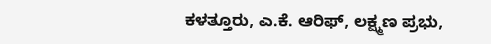ಕಳತ್ತೂರು, ಎ.ಕೆ. ಆರಿಫ್, ಲಕ್ಷ್ಮಣ ಪ್ರಭು,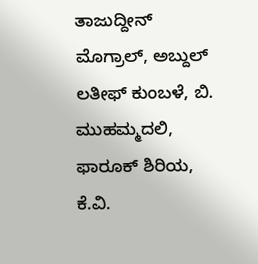ತಾಜುದ್ದೀನ್ ಮೊಗ್ರಾಲ್, ಅಬ್ದುಲ್ ಲತೀಫ್ ಕುಂಬಳೆ, ಬಿ. ಮುಹಮ್ಮದಲಿ, ಫಾರೂಕ್ ಶಿರಿಯ, ಕೆ.ವಿ.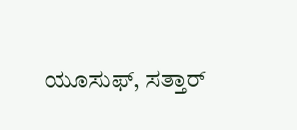ಯೂಸುಫ್, ಸತ್ತಾರ್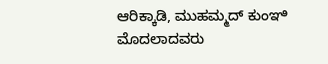ಆರಿಕ್ಕಾಡಿ, ಮುಹಮ್ಮದ್ ಕುಂಞಿ ಮೊದಲಾದವರು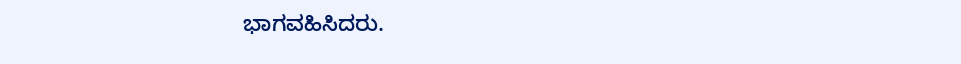ಭಾಗವಹಿಸಿದರು.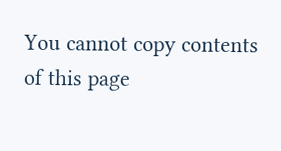You cannot copy contents of this page